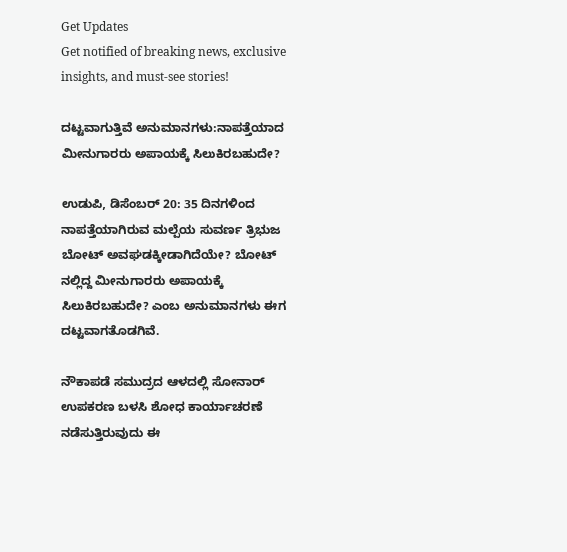Get Updates
Get notified of breaking news, exclusive insights, and must-see stories!

ದಟ್ಟವಾಗುತ್ತಿವೆ ಅನುಮಾನಗಳು:ನಾಪತ್ತೆಯಾದ ಮೀನುಗಾರರು ಅಪಾಯಕ್ಕೆ ಸಿಲುಕಿರಬಹುದೇ?

ಉಡುಪಿ, ಡಿಸೆಂಬರ್ 20: 35 ದಿನಗಳಿಂದ ನಾಪತ್ತೆಯಾಗಿರುವ ಮಲ್ಪೆಯ ಸುವರ್ಣ ತ್ರಿಭುಜ ಬೋಟ್ ಅವಘಡಕ್ಕೀಡಾಗಿದೆಯೇ? ಬೋಟ್ ನಲ್ಲಿದ್ದ ಮೀನುಗಾರರು ಅಪಾಯಕ್ಕೆ ಸಿಲುಕಿರಬಹುದೇ? ಎಂಬ ಅನುಮಾನಗಳು ಈಗ ದಟ್ಟವಾಗತೊಡಗಿವೆ.

ನೌಕಾಪಡೆ ಸಮುದ್ರದ ಆಳದಲ್ಲಿ ಸೋನಾರ್ ಉಪಕರಣ ಬಳಸಿ ಶೋಧ ಕಾರ್ಯಾಚರಣೆ ನಡೆಸುತ್ತಿರುವುದು ಈ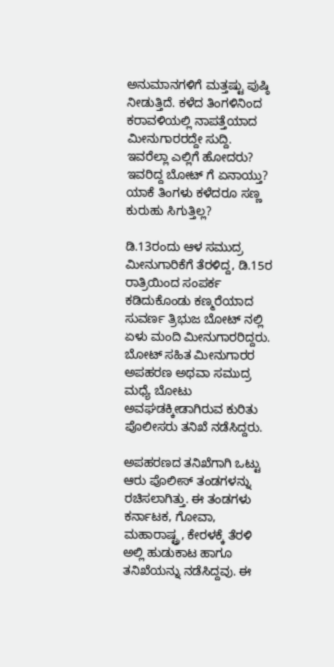ಅನುಮಾನಗಳಿಗೆ ಮತ್ತಷ್ಟು ಪುಷ್ಠಿ ನೀಡುತ್ತಿದೆ. ಕಳೆದ ತಿಂಗಳಿನಿಂದ ಕರಾವಳಿಯಲ್ಲಿ ನಾಪತ್ತೆಯಾದ ಮೀನುಗಾರರದ್ದೇ ಸುದ್ದಿ. ಇವರೆಲ್ಲಾ ಎಲ್ಲಿಗೆ ಹೋದರು? ಇವರಿದ್ದ ಬೋಟ್ ಗೆ ಏನಾಯ್ತು? ಯಾಕೆ ತಿಂಗಳು ಕಳೆದರೂ ಸಣ್ಣ ಕುರುಹು ಸಿಗುತ್ತಿಲ್ಲ?

ಡಿ.13ರಂದು ಆಳ ಸಮುದ್ರ ಮೀನುಗಾರಿಕೆಗೆ ತೆರಳಿದ್ದ, ಡಿ.15ರ ರಾತ್ರಿಯಿಂದ ಸಂಪರ್ಕ ಕಡಿದುಕೊಂಡು ಕಣ್ಮರೆಯಾದ ಸುವರ್ಣ ತ್ರಿಭುಜ ಬೋಟ್ ನಲ್ಲಿ ಏಳು ಮಂದಿ ಮೀನುಗಾರರಿದ್ದರು. ಬೋಟ್ ಸಹಿತ ಮೀನುಗಾರರ ಅಪಹರಣ ಅಥವಾ ಸಮುದ್ರ ಮಧ್ಯೆ ಬೋಟು ಅವಘಡಕ್ಕೀಡಾಗಿರುವ ಕುರಿತು ಪೊಲೀಸರು ತನಿಖೆ ನಡೆಸಿದ್ದರು.

ಅಪಹರಣದ ತನಿಖೆಗಾಗಿ ಒಟ್ಟು ಆರು ಪೊಲೀಸ್ ತಂಡಗಳನ್ನು ರಚಿಸಲಾಗಿತ್ತು. ಈ ತಂಡಗಳು ಕರ್ನಾಟಕ, ಗೋವಾ, ಮಹಾರಾಷ್ಟ್ರ, ಕೇರಳಕ್ಕೆ ತೆರಳಿ ಅಲ್ಲಿ ಹುಡುಕಾಟ ಹಾಗೂ ತನಿಖೆಯನ್ನು ನಡೆಸಿದ್ದವು. ಈ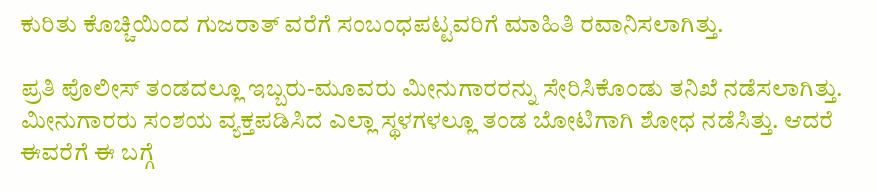ಕುರಿತು ಕೊಚ್ಚಿಯಿಂದ ಗುಜರಾತ್ ವರೆಗೆ ಸಂಬಂಧಪಟ್ಟವರಿಗೆ ಮಾಹಿತಿ ರವಾನಿಸಲಾಗಿತ್ತು.

ಪ್ರತಿ ಪೊಲೀಸ್ ತಂಡದಲ್ಲೂ ಇಬ್ಬರು-ಮೂವರು ಮೀನುಗಾರರನ್ನು ಸೇರಿಸಿಕೊಂಡು ತನಿಖೆ ನಡೆಸಲಾಗಿತ್ತು. ಮೀನುಗಾರರು ಸಂಶಯ ವ್ಯಕ್ತಪಡಿಸಿದ ಎಲ್ಲಾ ಸ್ಥಳಗಳಲ್ಲೂ ತಂಡ ಬೋಟಿಗಾಗಿ ಶೋಧ ನಡೆಸಿತ್ತು. ಆದರೆ ಈವರೆಗೆ ಈ ಬಗ್ಗೆ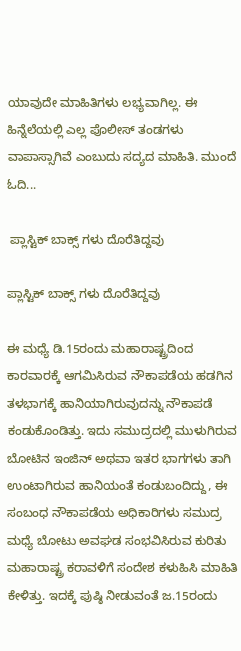ಯಾವುದೇ ಮಾಹಿತಿಗಳು ಲಭ್ಯವಾಗಿಲ್ಲ. ಈ ಹಿನ್ನೆಲೆಯಲ್ಲಿ ಎಲ್ಲ ಪೊಲೀಸ್ ತಂಡಗಳು ವಾಪಾಸ್ಸಾಗಿವೆ ಎಂಬುದು ಸದ್ಯದ ಮಾಹಿತಿ. ಮುಂದೆ ಓದಿ...

 ಪ್ಲಾಸ್ಟಿಕ್ ಬಾಕ್ಸ್ ಗಳು ದೊರೆತಿದ್ದವು

ಪ್ಲಾಸ್ಟಿಕ್ ಬಾಕ್ಸ್ ಗಳು ದೊರೆತಿದ್ದವು

ಈ ಮಧ್ಯೆ ಡಿ.15ರಂದು ಮಹಾರಾಷ್ಟ್ರದಿಂದ ಕಾರವಾರಕ್ಕೆ ಆಗಮಿಸಿರುವ ನೌಕಾಪಡೆಯ ಹಡಗಿನ ತಳಭಾಗಕ್ಕೆ ಹಾನಿಯಾಗಿರುವುದನ್ನು ನೌಕಾಪಡೆ ಕಂಡುಕೊಂಡಿತ್ತು. ಇದು ಸಮುದ್ರದಲ್ಲಿ ಮುಳುಗಿರುವ ಬೋಟಿನ ಇಂಜಿನ್ ಅಥವಾ ಇತರ ಭಾಗಗಳು ತಾಗಿ ಉಂಟಾಗಿರುವ ಹಾನಿಯಂತೆ ಕಂಡುಬಂದಿದ್ದು, ಈ ಸಂಬಂಧ ನೌಕಾಪಡೆಯ ಅಧಿಕಾರಿಗಳು ಸಮುದ್ರ ಮಧ್ಯೆ ಬೋಟು ಅವಘಡ ಸಂಭವಿಸಿರುವ ಕುರಿತು ಮಹಾರಾಷ್ಟ್ರ ಕರಾವಳಿಗೆ ಸಂದೇಶ ಕಳುಹಿಸಿ ಮಾಹಿತಿ ಕೇಳಿತ್ತು. ಇದಕ್ಕೆ ಪುಷ್ಠಿ ನೀಡುವಂತೆ ಜ.15ರಂದು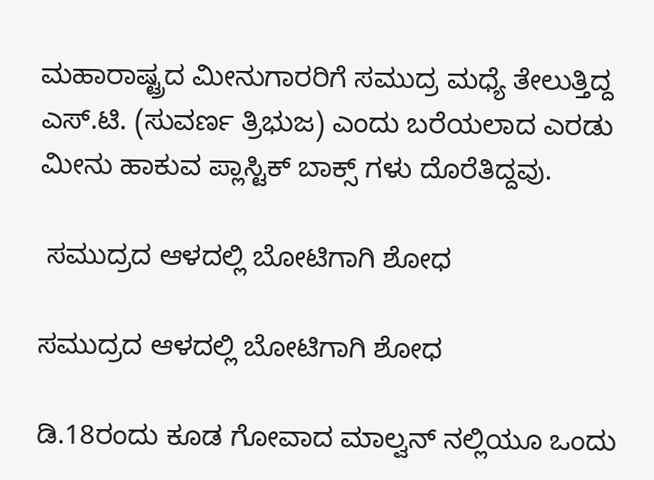ಮಹಾರಾಷ್ಟ್ರದ ಮೀನುಗಾರರಿಗೆ ಸಮುದ್ರ ಮಧ್ಯೆ ತೇಲುತ್ತಿದ್ದ ಎಸ್.ಟಿ. (ಸುವರ್ಣ ತ್ರಿಭುಜ) ಎಂದು ಬರೆಯಲಾದ ಎರಡು ಮೀನು ಹಾಕುವ ಪ್ಲಾಸ್ಟಿಕ್ ಬಾಕ್ಸ್ ಗಳು ದೊರೆತಿದ್ದವು.

 ಸಮುದ್ರದ ಆಳದಲ್ಲಿ ಬೋಟಿಗಾಗಿ ಶೋಧ

ಸಮುದ್ರದ ಆಳದಲ್ಲಿ ಬೋಟಿಗಾಗಿ ಶೋಧ

ಡಿ.18ರಂದು ಕೂಡ ಗೋವಾದ ಮಾಲ್ವನ್ ನಲ್ಲಿಯೂ ಒಂದು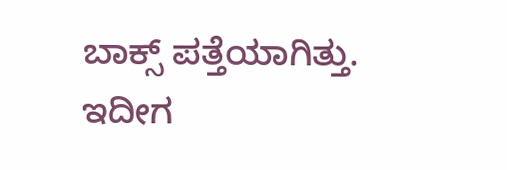ಬಾಕ್ಸ್ ಪತ್ತೆಯಾಗಿತ್ತು. ಇದೀಗ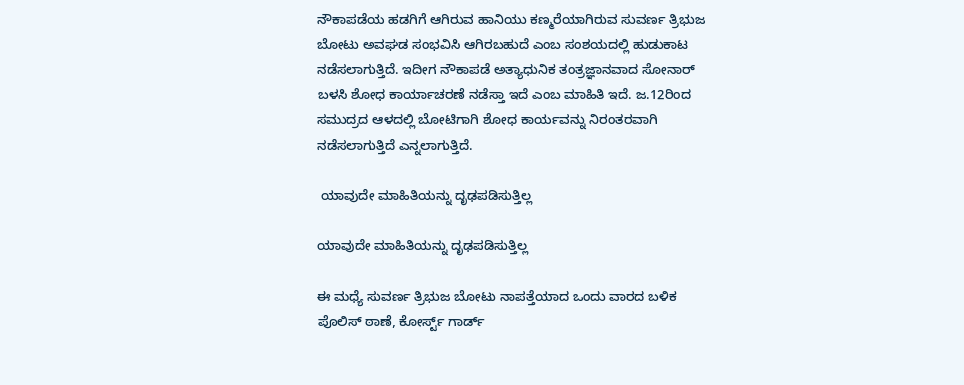ನೌಕಾಪಡೆಯ ಹಡಗಿಗೆ ಆಗಿರುವ ಹಾನಿಯು ಕಣ್ಮರೆಯಾಗಿರುವ ಸುವರ್ಣ ತ್ರಿಭುಜ ಬೋಟು ಅವಘಡ ಸಂಭವಿಸಿ ಆಗಿರಬಹುದೆ ಎಂಬ ಸಂಶಯದಲ್ಲಿ ಹುಡುಕಾಟ ನಡೆಸಲಾಗುತ್ತಿದೆ. ಇದೀಗ ನೌಕಾಪಡೆ ಅತ್ಯಾಧುನಿಕ ತಂತ್ರಜ್ಞಾನವಾದ ಸೋನಾರ್ ಬಳಸಿ ಶೋಧ ಕಾರ್ಯಾಚರಣೆ ನಡೆಸ್ತಾ ಇದೆ ಎಂಬ ಮಾಹಿತಿ ಇದೆ. ಜ.12ರಿಂದ ಸಮುದ್ರದ ಆಳದಲ್ಲಿ ಬೋಟಿಗಾಗಿ ಶೋಧ ಕಾರ್ಯವನ್ನು ನಿರಂತರವಾಗಿ ನಡೆಸಲಾಗುತ್ತಿದೆ ಎನ್ನಲಾಗುತ್ತಿದೆ.

 ಯಾವುದೇ ಮಾಹಿತಿಯನ್ನು ದೃಢಪಡಿಸುತ್ತಿಲ್ಲ

ಯಾವುದೇ ಮಾಹಿತಿಯನ್ನು ದೃಢಪಡಿಸುತ್ತಿಲ್ಲ

ಈ‌ ಮಧ್ಯೆ ಸುವರ್ಣ ತ್ರಿಭುಜ ಬೋಟು ನಾಪತ್ತೆಯಾದ ಒಂದು ವಾರದ ಬಳಿಕ ಪೊಲಿಸ್ ಠಾಣೆ, ಕೋರ್ಸ್ಟ್ ಗಾರ್ಡ್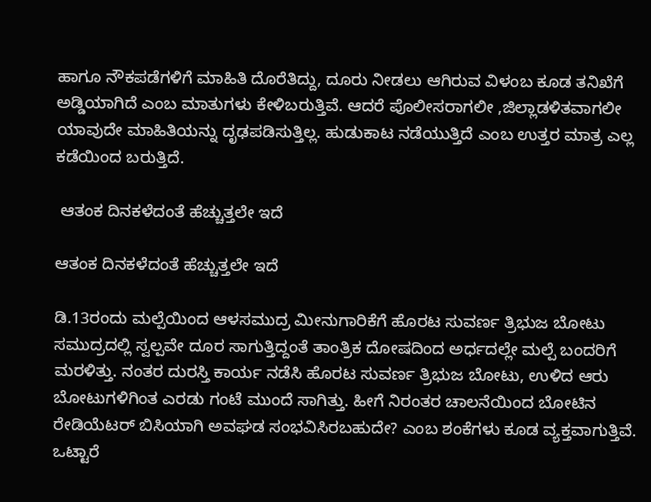ಹಾಗೂ ನೌಕಪಡೆಗಳಿಗೆ ಮಾಹಿತಿ ದೊರೆತಿದ್ದು, ದೂರು ನೀಡಲು ಆಗಿರುವ ವಿಳಂಬ ಕೂಡ ತನಿಖೆಗೆ ಅಡ್ಡಿಯಾಗಿದೆ ಎಂಬ ಮಾತುಗಳು ಕೇಳಿಬರುತ್ತಿವೆ. ಆದರೆ ಪೊಲೀಸರಾಗಲೀ ,ಜಿಲ್ಲಾಡಳಿತವಾಗಲೀ ಯಾವುದೇ ಮಾಹಿತಿಯನ್ನು ದೃಢಪಡಿಸುತ್ತಿಲ್ಲ. ಹುಡುಕಾಟ ನಡೆಯುತ್ತಿದೆ ಎಂಬ ಉತ್ತರ ಮಾತ್ರ ಎಲ್ಲ ಕಡೆಯಿಂದ ಬರುತ್ತಿದೆ.

 ಆತಂಕ ದಿನಕಳೆದಂತೆ ಹೆಚ್ಚುತ್ತಲೇ ಇದೆ

ಆತಂಕ ದಿನಕಳೆದಂತೆ ಹೆಚ್ಚುತ್ತಲೇ ಇದೆ

ಡಿ.13ರಂದು ಮಲ್ಪೆಯಿಂದ ಆಳಸಮುದ್ರ ಮೀನುಗಾರಿಕೆಗೆ ಹೊರಟ ಸುವರ್ಣ ತ್ರಿಭುಜ ಬೋಟು ಸಮುದ್ರದಲ್ಲಿ ಸ್ವಲ್ಪವೇ ದೂರ ಸಾಗುತ್ತಿದ್ದಂತೆ ತಾಂತ್ರಿಕ ದೋಷದಿಂದ ಅರ್ಧದಲ್ಲೇ ಮಲ್ಪೆ ಬಂದರಿಗೆ ಮರಳಿತ್ತು. ನಂತರ ದುರಸ್ತಿ ಕಾರ್ಯ ನಡೆಸಿ ಹೊರಟ ಸುವರ್ಣ ತ್ರಿಭುಜ ಬೋಟು, ಉಳಿದ ಆರು ಬೋಟುಗಳಿಗಿಂತ ಎರಡು ಗಂಟೆ ಮುಂದೆ ಸಾಗಿತ್ತು. ಹೀಗೆ ನಿರಂತರ ಚಾಲನೆಯಿಂದ ಬೋಟಿನ ರೇಡಿಯೆಟರ್ ಬಿಸಿಯಾಗಿ ಅವಘಡ ಸಂಭವಿಸಿರಬಹುದೇ? ಎಂಬ ಶಂಕೆಗಳು ಕೂಡ ವ್ಯಕ್ತವಾಗುತ್ತಿವೆ. ಒಟ್ಟಾರೆ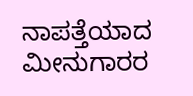ನಾಪತ್ತೆಯಾದ ಮೀನುಗಾರರ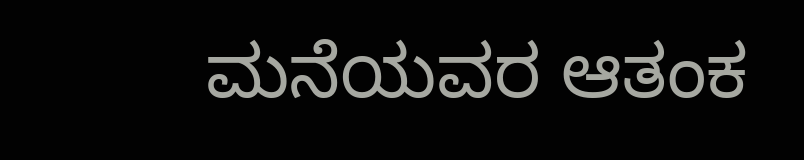ಮನೆಯವರ ಆತಂಕ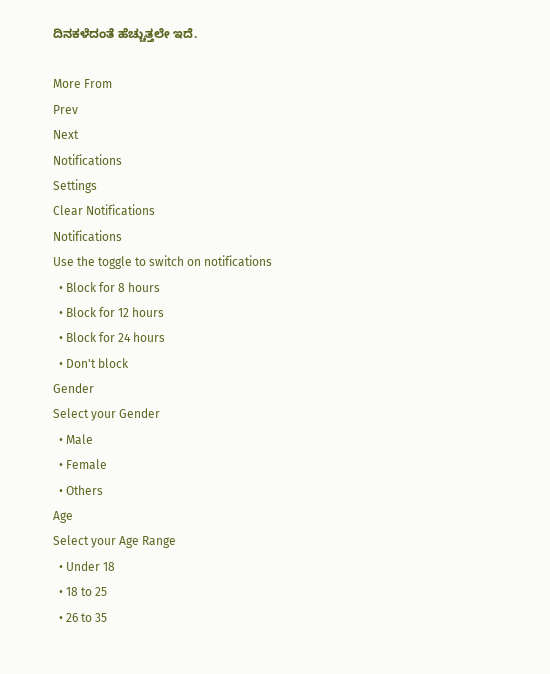ದಿನಕಳೆದಂತೆ ಹೆಚ್ಚುತ್ತಲೇ ಇದೆ.

More From
Prev
Next
Notifications
Settings
Clear Notifications
Notifications
Use the toggle to switch on notifications
  • Block for 8 hours
  • Block for 12 hours
  • Block for 24 hours
  • Don't block
Gender
Select your Gender
  • Male
  • Female
  • Others
Age
Select your Age Range
  • Under 18
  • 18 to 25
  • 26 to 35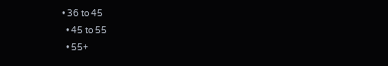• 36 to 45
  • 45 to 55
  • 55+